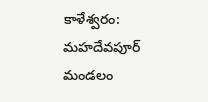కాళేశ్వరం: మహదేవపూర్ మండలం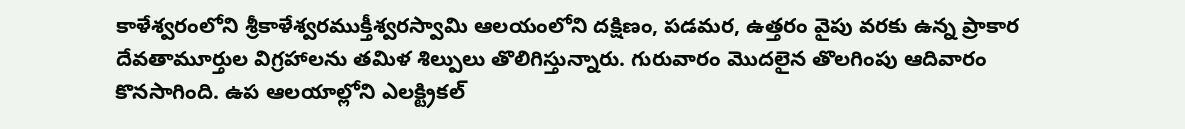కాళేశ్వరంలోని శ్రీకాళేశ్వరముక్తీశ్వరస్వామి ఆలయంలోని దక్షిణం, పడమర, ఉత్తరం వైపు వరకు ఉన్న ప్రాకార దేవతామూర్తుల విగ్రహాలను తమిళ శిల్పులు తొలిగిస్తున్నారు. గురువారం మొదలైన తొలగింపు ఆదివారం కొనసాగింది. ఉప ఆలయాల్లోని ఎలక్ట్రికల్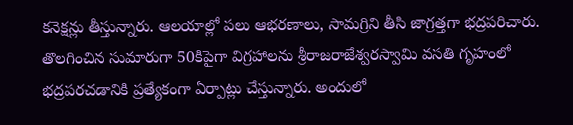కనెక్షన్లు తీస్తున్నారు. ఆలయాల్లో పలు ఆభరణాలు, సామగ్రిని తీసి జాగ్రత్తగా భద్రపరిచారు. తొలగించిన సుమారుగా 50కిపైగా విగ్రహాలను శ్రీరాజరాజేశ్వరస్వామి వసతి గృహంలో భద్రపరచడానికి ప్రత్యేకంగా ఏర్పాట్లు చేస్తున్నారు. అందులో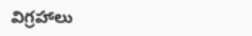విగ్రహాలు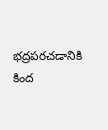భద్రపరచడానికి కింద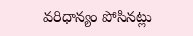వరిధాన్యం పోసినట్లు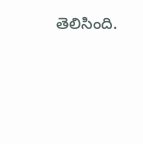తెలిసింది.